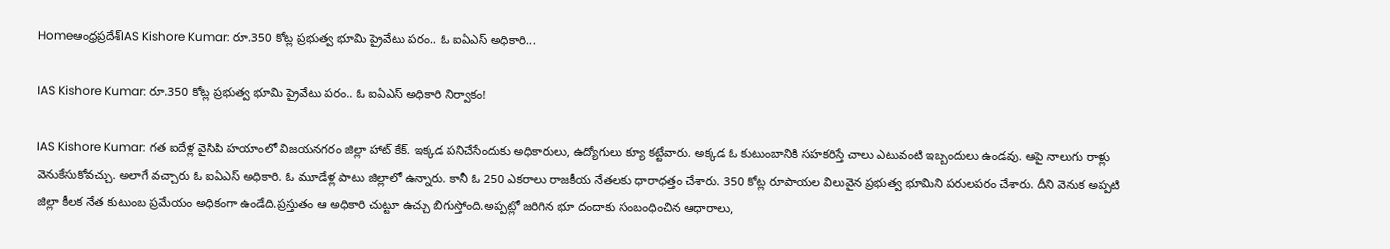Homeఆంధ్రప్రదేశ్‌IAS Kishore Kumar: రూ.350 కోట్ల ప్రభుత్వ భూమి ప్రైవేటు పరం.. ఓ ఐఏఎస్ అధికారి...

IAS Kishore Kumar: రూ.350 కోట్ల ప్రభుత్వ భూమి ప్రైవేటు పరం.. ఓ ఐఏఎస్ అధికారి నిర్వాకం!

IAS Kishore Kumar: గత ఐదేళ్ల వైసిపి హయాంలో విజయనగరం జిల్లా హాట్ కేక్. ఇక్కడ పనిచేసేందుకు అధికారులు, ఉద్యోగులు క్యూ కట్టేవారు. అక్కడ ఓ కుటుంబానికి సహకరిస్తే చాలు ఎటువంటి ఇబ్బందులు ఉండవు. ఆపై నాలుగు రాళ్లు వెనుకేసుకోవచ్చు. అలాగే వచ్చారు ఓ ఐఏఎస్ అధికారి. ఓ మూడేళ్ల పాటు జిల్లాలో ఉన్నారు. కానీ ఓ 250 ఎకరాలు రాజకీయ నేతలకు ధారాధత్తం చేశారు. 350 కోట్ల రూపాయల విలువైన ప్రభుత్వ భూమిని పరులపరం చేశారు. దీని వెనుక అప్పటి జిల్లా కీలక నేత కుటుంబ ప్రమేయం అధికంగా ఉండేది.ప్రస్తుతం ఆ అధికారి చుట్టూ ఉచ్చు బిగుస్తోంది.అప్పట్లో జరిగిన భూ దందాకు సంబంధించిన ఆధారాలు,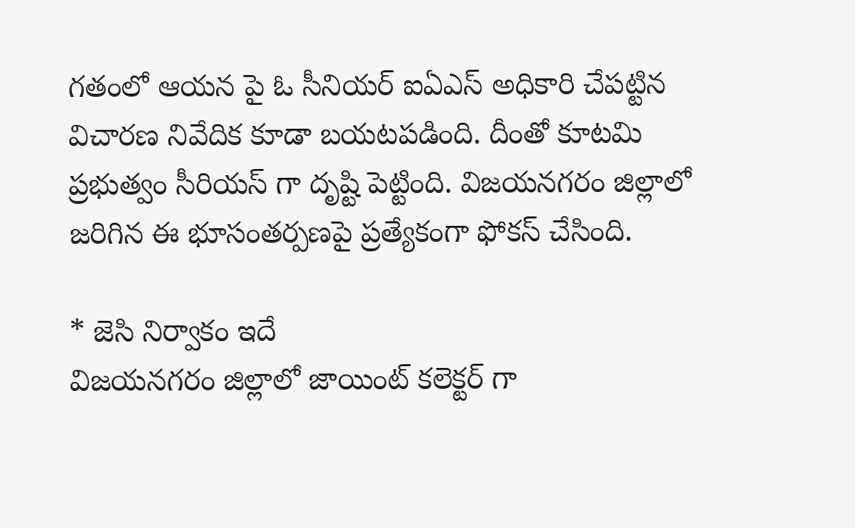గతంలో ఆయన పై ఓ సీనియర్ ఐఏఎస్ అధికారి చేపట్టిన విచారణ నివేదిక కూడా బయటపడింది. దీంతో కూటమి ప్రభుత్వం సీరియస్ గా దృష్టి పెట్టింది. విజయనగరం జిల్లాలో జరిగిన ఈ భూసంతర్పణపై ప్రత్యేకంగా ఫోకస్ చేసింది.

* జెసి నిర్వాకం ఇదే
విజయనగరం జిల్లాలో జాయింట్ కలెక్టర్ గా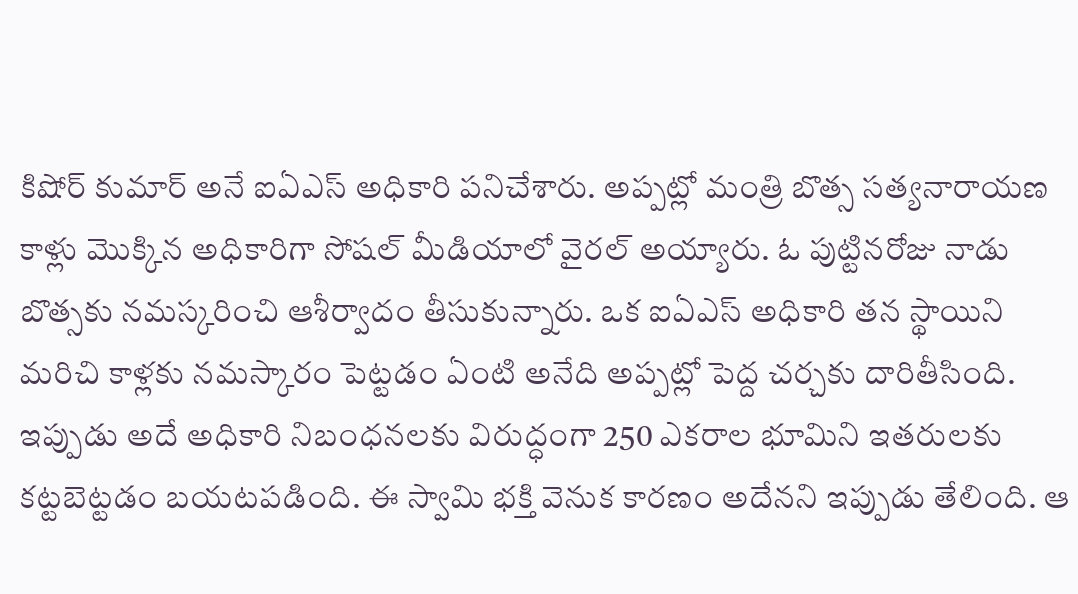కిషోర్ కుమార్ అనే ఐఏఎస్ అధికారి పనిచేశారు. అప్పట్లో మంత్రి బొత్స సత్యనారాయణ కాళ్లు మొక్కిన అధికారిగా సోషల్ మీడియాలో వైరల్ అయ్యారు. ఓ పుట్టినరోజు నాడు బొత్సకు నమస్కరించి ఆశీర్వాదం తీసుకున్నారు. ఒక ఐఏఎస్ అధికారి తన స్థాయిని మరిచి కాళ్లకు నమస్కారం పెట్టడం ఏంటి అనేది అప్పట్లో పెద్ద చర్చకు దారితీసింది. ఇప్పుడు అదే అధికారి నిబంధనలకు విరుద్ధంగా 250 ఎకరాల భూమిని ఇతరులకు కట్టబెట్టడం బయటపడింది. ఈ స్వామి భక్తి వెనుక కారణం అదేనని ఇప్పుడు తేలింది. ఆ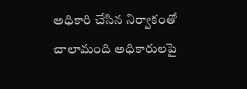అధికారి చేసిన నిర్వాకంతో చాలామంది అధికారులపై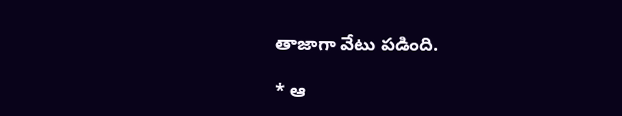తాజాగా వేటు పడింది.

* ఆ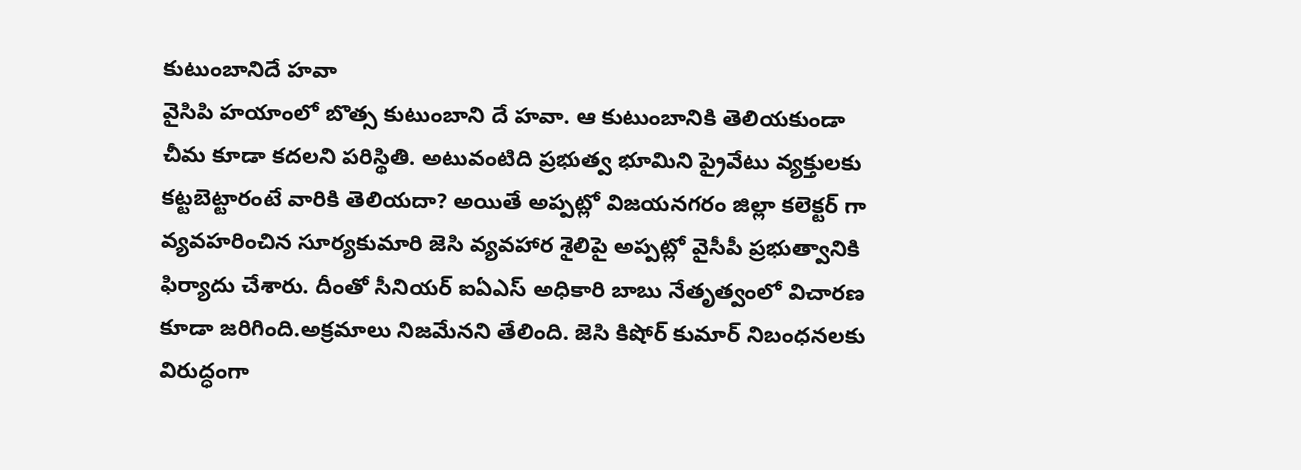కుటుంబానిదే హవా
వైసిపి హయాంలో బొత్స కుటుంబాని దే హవా. ఆ కుటుంబానికి తెలియకుండా చీమ కూడా కదలని పరిస్థితి. అటువంటిది ప్రభుత్వ భూమిని ప్రైవేటు వ్యక్తులకు కట్టబెట్టారంటే వారికి తెలియదా? అయితే అప్పట్లో విజయనగరం జిల్లా కలెక్టర్ గా వ్యవహరించిన సూర్యకుమారి జెసి వ్యవహార శైలిపై అప్పట్లో వైసీపీ ప్రభుత్వానికి ఫిర్యాదు చేశారు. దీంతో సీనియర్ ఐఏఎస్ అధికారి బాబు నేతృత్వంలో విచారణ కూడా జరిగింది.అక్రమాలు నిజమేనని తేలింది. జెసి కిషోర్ కుమార్ నిబంధనలకు విరుద్ధంగా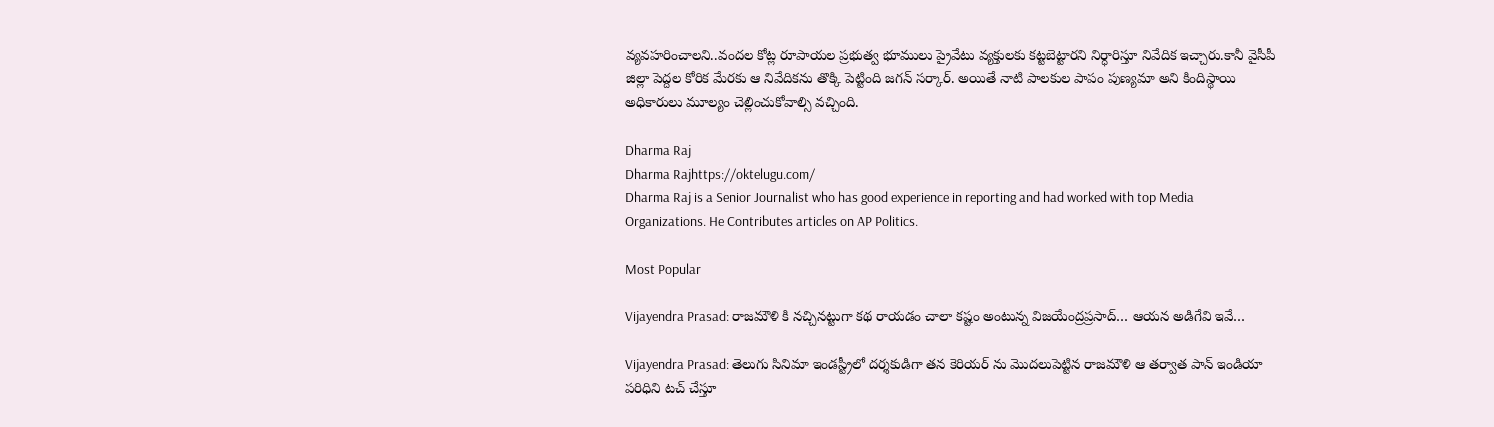వ్యవహరించాలని..వందల కోట్ల రూపాయల ప్రభుత్వ భూములు ప్రైవేటు వ్యక్తులకు కట్టబెట్టారని నిర్ధారిస్తూ నివేదిక ఇచ్చారు.కానీ వైసీపీ జిల్లా పెద్దల కోరిక మేరకు ఆ నివేదికను తొక్కి పెట్టింది జగన్ సర్కార్. అయితే నాటి పాలకుల పాపం పుణ్యమా అని కిందిస్థాయి అధికారులు మూల్యం చెల్లించుకోవాల్సి వచ్చింది.

Dharma Raj
Dharma Rajhttps://oktelugu.com/
Dharma Raj is a Senior Journalist who has good experience in reporting and had worked with top Media Organizations. He Contributes articles on AP Politics.

Most Popular

Vijayendra Prasad: రాజమౌళి కి నచ్చినట్టుగా కథ రాయడం చాలా కష్టం అంటున్న విజయేంద్రప్రసాద్… ఆయన అడిగేవి ఇవే…

Vijayendra Prasad: తెలుగు సినిమా ఇండస్ట్రీలో దర్శకుడిగా తన కెరియర్ ను మొదలుపెట్టిన రాజమౌళి ఆ తర్వాత పాన్ ఇండియా పరిధిని టచ్ చేస్తూ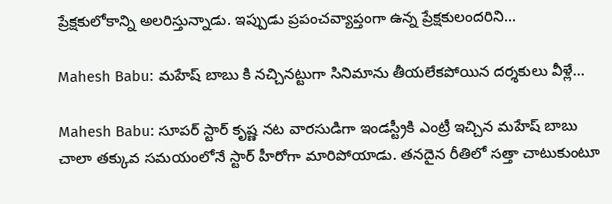ప్రేక్షకులోకాన్ని అలరిస్తున్నాడు. ఇప్పుడు ప్రపంచవ్యాప్తంగా ఉన్న ప్రేక్షకులందరిని...

Mahesh Babu: మహేష్ బాబు కి నచ్చినట్టుగా సినిమాను తీయలేకపోయిన దర్శకులు వీళ్లే…

Mahesh Babu: సూపర్ స్టార్ కృష్ణ నట వారసుడిగా ఇండస్ట్రీకి ఎంట్రీ ఇచ్చిన మహేష్ బాబు చాలా తక్కువ సమయంలోనే స్టార్ హీరోగా మారిపోయాడు. తనదైన రీతిలో సత్తా చాటుకుంటూ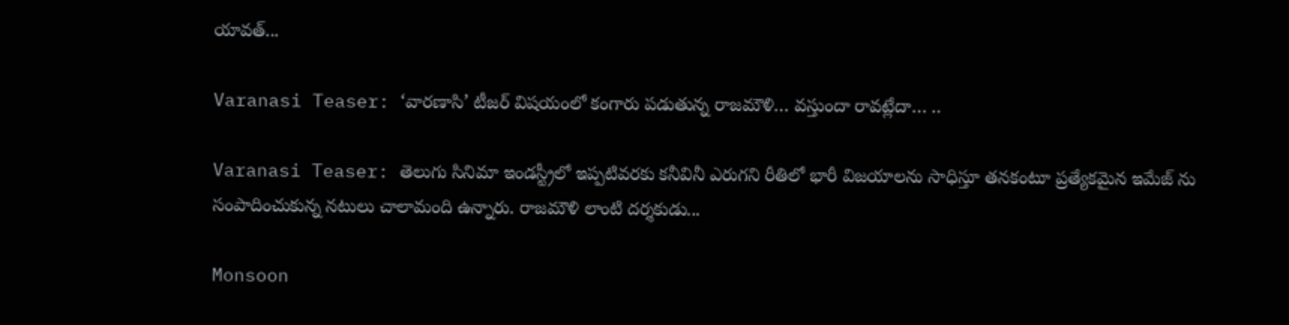యావత్...

Varanasi Teaser: ‘వారణాసి’ టీజర్ విషయంలో కంగారు పడుతున్న రాజమౌళి… వస్తుందా రావట్లేదా… ..

Varanasi Teaser: తెలుగు సినిమా ఇండస్ట్రీలో ఇప్పటివరకు కనీవినీ ఎరుగని రీతిలో భారీ విజయాలను సాధిస్తూ తనకంటూ ప్రత్యేకమైన ఇమేజ్ ను సంపాదించుకున్న నటులు చాలామంది ఉన్నారు. రాజమౌళి లాంటి దర్శకుడు...

Monsoon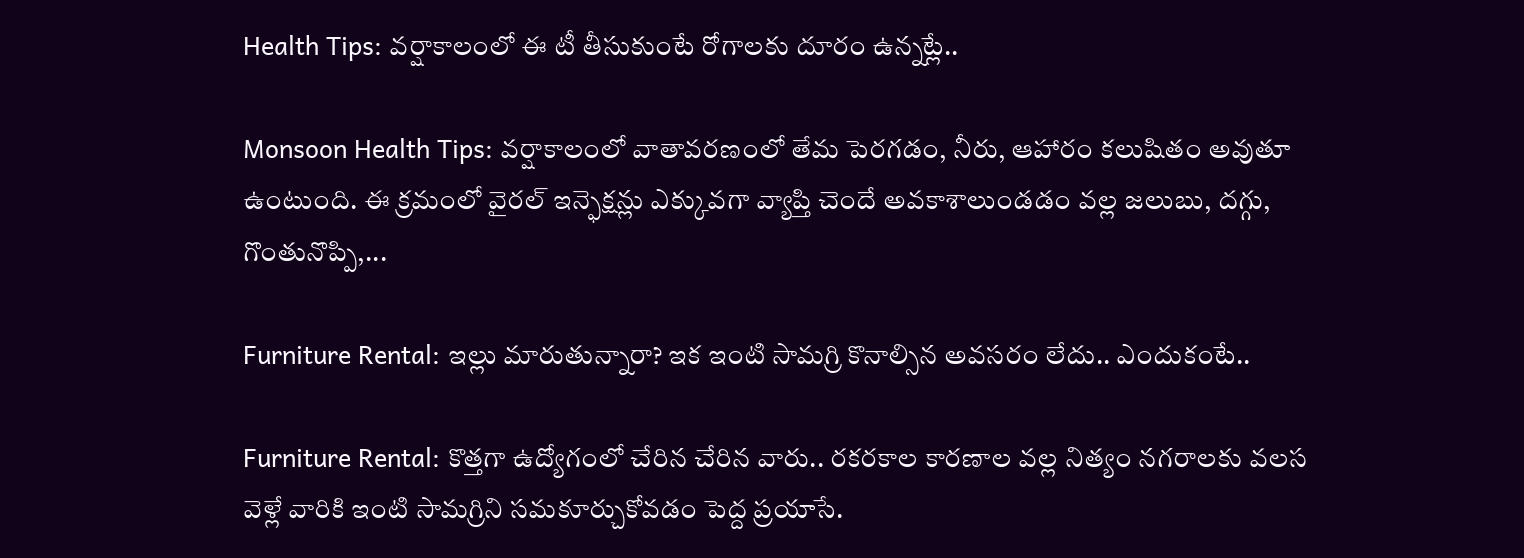Health Tips: వర్షాకాలంలో ఈ టీ తీసుకుంటే రోగాలకు దూరం ఉన్నట్లే..

Monsoon Health Tips: వర్షాకాలంలో వాతావరణంలో తేమ పెరగడం, నీరు, ఆహారం కలుషితం అవుతూ ఉంటుంది. ఈ క్రమంలో వైరల్ ఇన్ఫెక్షన్లు ఎక్కువగా వ్యాప్తి చెందే అవకాశాలుండడం వల్ల జలుబు, దగ్గు, గొంతునొప్పి,...

Furniture Rental: ఇల్లు మారుతున్నారా? ఇక ఇంటి సామగ్రి కొనాల్సిన అవసరం లేదు.. ఎందుకంటే..

Furniture Rental: కొత్తగా ఉద్యోగంలో చేరిన చేరిన వారు.. రకరకాల కారణాల వల్ల నిత్యం నగరాలకు వలస వెళ్లే వారికి ఇంటి సామగ్రిని సమకూర్చుకోవడం పెద్ద ప్రయాసే.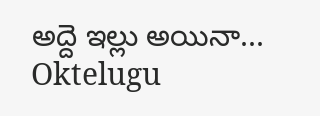అద్దె ఇల్లు అయినా...
Oktelugu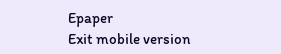Epaper
Exit mobile version